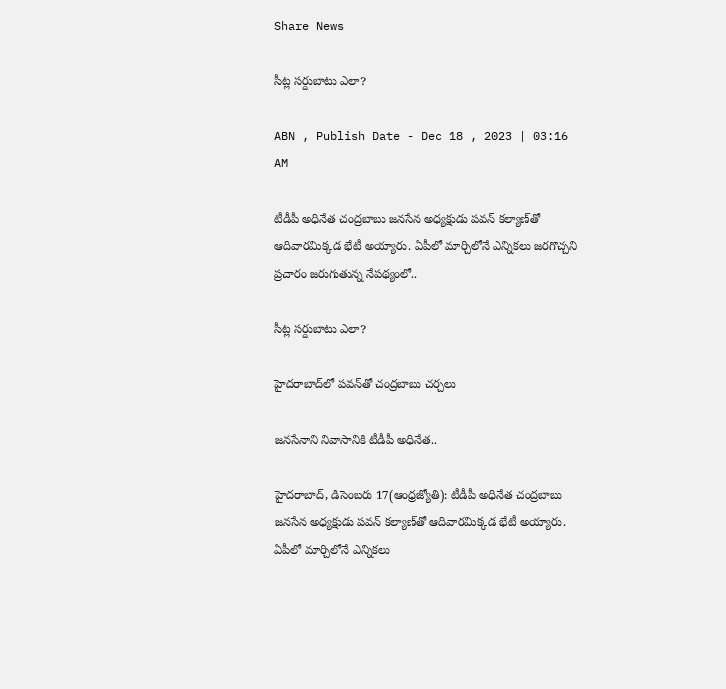Share News

సీట్ల సర్దుబాటు ఎలా?

ABN , Publish Date - Dec 18 , 2023 | 03:16 AM

టీడీపీ అధినేత చంద్రబాబు జనసేన అధ్యక్షుడు పవన్‌ కల్యాణ్‌తో ఆదివారమిక్కడ భేటీ అయ్యారు. ఏపీలో మార్చిలోనే ఎన్నికలు జరగొచ్చని ప్రచారం జరుగుతున్న నేపథ్యంలో..

సీట్ల సర్దుబాటు ఎలా?

హైదరాబాద్‌లో పవన్‌తో చంద్రబాబు చర్చలు

జనసేనాని నివాసానికి టీడీపీ అధినేత..

హైదరాబాద్‌, డిసెంబరు 17(ఆంధ్రజ్యోతి): టీడీపీ అధినేత చంద్రబాబు జనసేన అధ్యక్షుడు పవన్‌ కల్యాణ్‌తో ఆదివారమిక్కడ భేటీ అయ్యారు. ఏపీలో మార్చిలోనే ఎన్నికలు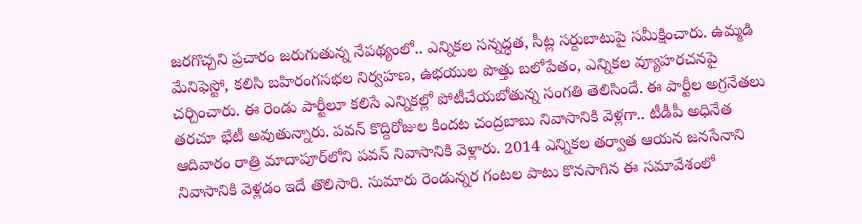జరగొచ్చని ప్రచారం జరుగుతున్న నేపథ్యంలో.. ఎన్నికల సన్నద్ధత, సీట్ల సర్దుబాటుపై సమీక్షించారు. ఉమ్మడి మేనిఫెస్టో, కలిసి బహిరంగసభల నిర్వహణ, ఉభయుల పొత్తు బలోపేతం, ఎన్నికల వ్యూహరచనపై చర్చించారు. ఈ రెండు పార్టీలూ కలిసే ఎన్నికల్లో పోటీచేయబోతున్న సంగతి తెలిసిందే. ఈ పార్టీల అగ్రనేతలు తరచూ భేటీ అవుతున్నారు. పవన్‌ కొద్దిరోజుల కిందట చంద్రబాబు నివాసానికి వెళ్లగా.. టీడీపీ అధినేత ఆదివారం రాత్రి మాదాపూర్‌లోని పవన్‌ నివాసానికి వెళ్లారు. 2014 ఎన్నికల తర్వాత ఆయన జనసేనాని నివాసానికి వెళ్లడం ఇదే తొలిసారి. సుమారు రెండున్నర గంటల పాటు కొనసాగిన ఈ సమావేశంలో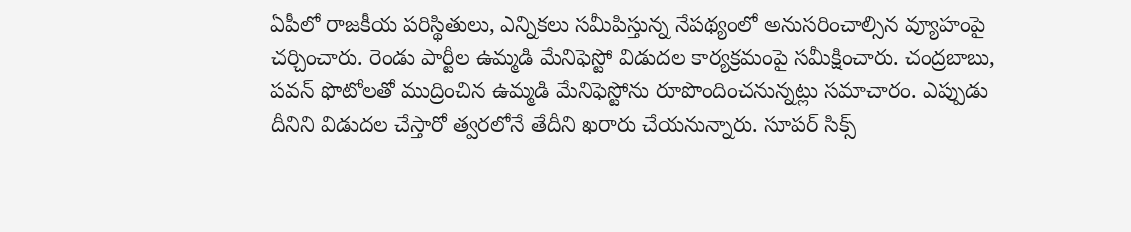ఏపీలో రాజకీయ పరిస్థితులు, ఎన్నికలు సమీపిస్తున్న నేపథ్యంలో అనుసరించాల్సిన వ్యూహంపై చర్చించారు. రెండు పార్టీల ఉమ్మడి మేనిఫెస్టో విడుదల కార్యక్రమంపై సమీక్షించారు. చంద్రబాబు, పవన్‌ ఫొటోలతో ముద్రించిన ఉమ్మడి మేనిఫెస్టోను రూపొందించనున్నట్లు సమాచారం. ఎప్పుడు దీనిని విడుదల చేస్తారో త్వరలోనే తేదీని ఖరారు చేయనున్నారు. సూపర్‌ సిక్స్‌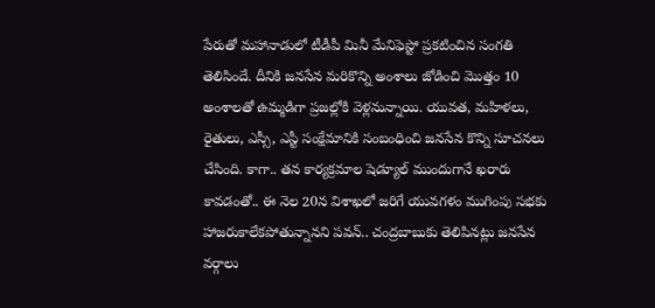పేరుతో మహానాడులో టీడీపీ మినీ మేనిఫెస్టో ప్రకటించిన సంగతి తెలిసిందే. దీనికి జనసేన మరికొన్ని అంశాలు జోడించి మొత్తం 10 అంశాలతో ఉమ్మడిగా ప్రజల్లోకి వెళ్లనున్నాయి. యువత, మహిళలు, రైతులు, ఎస్సీ, ఎస్టీ సంక్షేమానికి సంబంధించి జనసేన కొన్ని సూచనలు చేసింది. కాగా.. తన కార్యక్రమాల షెడ్యూల్‌ ముందుగానే ఖరారు కావడంతో.. ఈ నెల 20న విశాఖలో జరిగే యువగళం ముగింపు సభకు హాజరుకాలేకపోతున్నానని పవన్‌.. చంద్రబాబుకు తెలిపినట్లు జనసేన వర్గాలు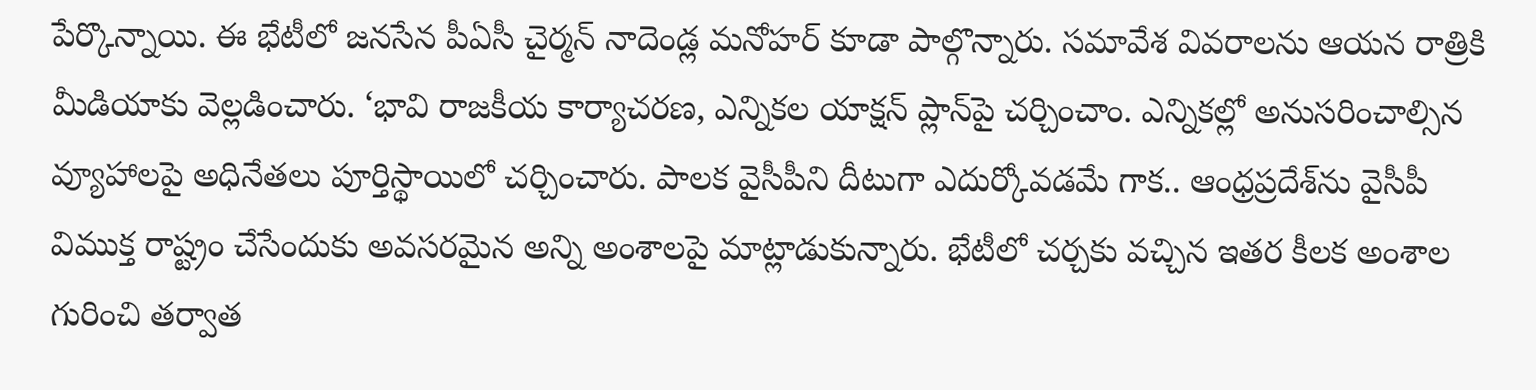పేర్కొన్నాయి. ఈ భేటీలో జనసేన పీఏసీ చైర్మన్‌ నాదెండ్ల మనోహర్‌ కూడా పాల్గొన్నారు. సమావేశ వివరాలను ఆయన రాత్రికి మీడియాకు వెల్లడించారు. ‘భావి రాజకీయ కార్యాచరణ, ఎన్నికల యాక్షన్‌ ప్లాన్‌పై చర్చించాం. ఎన్నికల్లో అనుసరించాల్సిన వ్యూహాలపై అధినేతలు పూర్తిస్థాయిలో చర్చించారు. పాలక వైసీపీని దీటుగా ఎదుర్కోవడమే గాక.. ఆంధ్రప్రదేశ్‌ను వైసీపీ విముక్త రాష్ట్రం చేసేందుకు అవసరమైన అన్ని అంశాలపై మాట్లాడుకున్నారు. భేటీలో చర్చకు వచ్చిన ఇతర కీలక అంశాల గురించి తర్వాత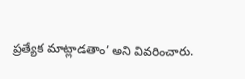ప్రత్యేక మాట్లాడతాం’ అని వివరించారు.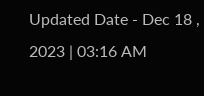Updated Date - Dec 18 , 2023 | 03:16 AM